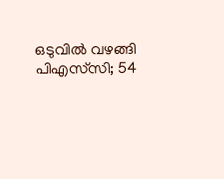ഒടുവിൽ വഴങ്ങി പിഎസ്‌സി; 54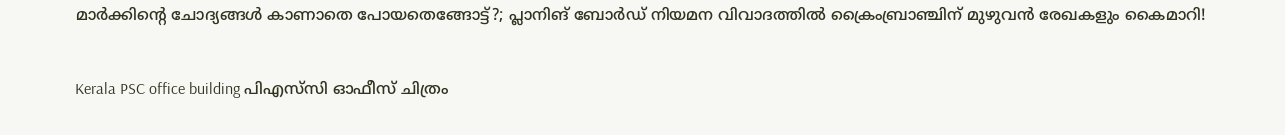മാർക്കിന്റെ ചോദ്യങ്ങൾ കാണാതെ പോയതെങ്ങോട്ട്?; പ്ലാനിങ് ബോർഡ് നിയമന വിവാദത്തിൽ ക്രൈംബ്രാഞ്ചിന് മുഴുവൻ രേഖകളും കൈമാറി!

Kerala PSC office building പിഎസ്‌സി ഓഫീസ് ചിത്രം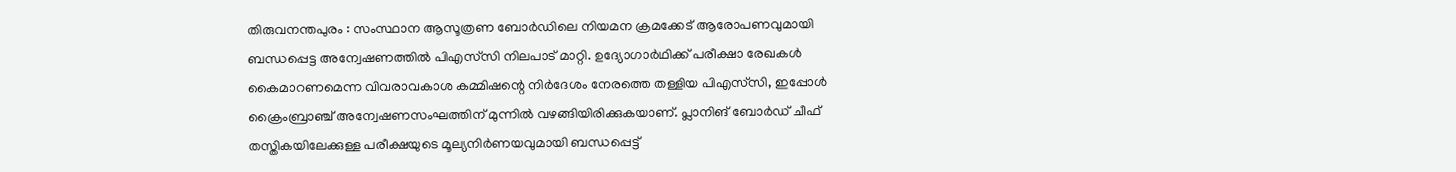തിരുവനന്തപുരം : സംസ്ഥാന ആസൂത്രണ ബോർഡിലെ നിയമന ക്രമക്കേട് ആരോപണവുമായി ബന്ധപ്പെട്ട അന്വേഷണത്തിൽ പിഎസ്‌സി നിലപാട് മാറ്റി. ഉദ്യോഗാർഥിക്ക് പരീക്ഷാ രേഖകൾ കൈമാറണമെന്ന വിവരാവകാശ കമ്മിഷന്റെ നിർദേശം നേരത്തെ തള്ളിയ പിഎസ്‌സി, ഇപ്പോൾ ക്രൈംബ്രാഞ്ച് അന്വേഷണസംഘത്തിന് മുന്നിൽ വഴങ്ങിയിരിക്കുകയാണ്. പ്ലാനിങ് ബോർഡ് ചീഫ് തസ്തികയിലേക്കുള്ള പരീക്ഷയുടെ മൂല്യനിർണയവുമായി ബന്ധപ്പെട്ട്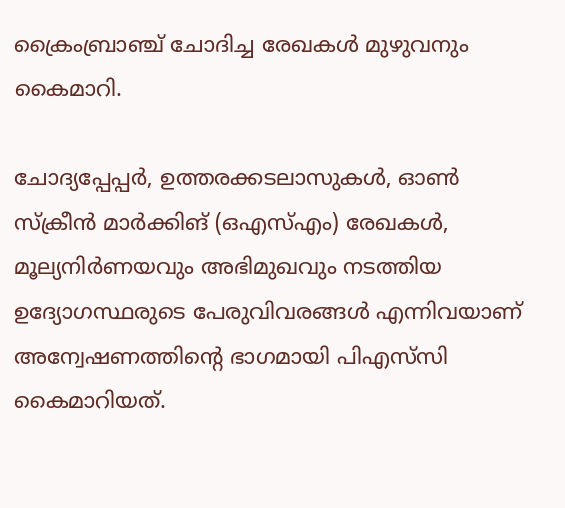ക്രൈംബ്രാഞ്ച് ചോദിച്ച രേഖകൾ മുഴുവനും കൈമാറി.

ചോദ്യപ്പേപ്പർ, ഉത്തരക്കടലാസുകൾ, ഓൺ സ്ക്രീൻ മാർക്കിങ് (ഒഎസ്എം) രേഖകൾ, മൂല്യനിർണയവും അഭിമുഖവും നടത്തിയ ഉദ്യോഗസ്ഥരുടെ പേരുവിവരങ്ങൾ എന്നിവയാണ് അന്വേഷണത്തിന്റെ ഭാഗമായി പിഎസ്‌സി കൈമാറിയത്.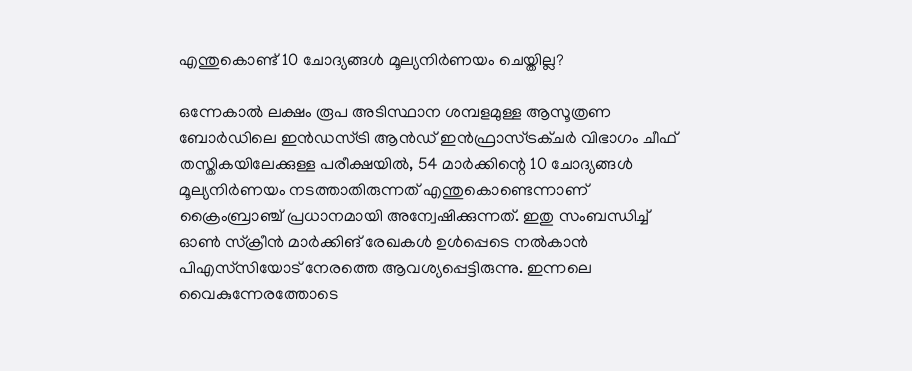എന്തുകൊണ്ട് 10 ചോദ്യങ്ങൾ മൂല്യനിർണയം ചെയ്തില്ല?

ഒന്നേകാൽ ലക്ഷം രൂപ അടിസ്ഥാന ശമ്പളമുള്ള ആസൂത്രണ ബോർഡിലെ ഇൻഡസ്ട്രി ആൻഡ് ഇൻഫ്രാസ്ട്രക്ചർ വിഭാഗം ചീഫ് തസ്തികയിലേക്കുള്ള പരീക്ഷയിൽ, 54 മാർക്കിന്റെ 10 ചോദ്യങ്ങൾ മൂല്യനിർണയം നടത്താതിരുന്നത് എന്തുകൊണ്ടെന്നാണ് ക്രൈംബ്രാഞ്ച് പ്രധാനമായി അന്വേഷിക്കുന്നത്. ഇതു സംബന്ധിച്ച് ഓൺ സ്ക്രീൻ മാർക്കിങ് രേഖകൾ ഉൾപ്പെടെ നൽകാൻ പിഎസ്‌സിയോട് നേരത്തെ ആവശ്യപ്പെട്ടിരുന്നു. ഇന്നലെ വൈകുന്നേരത്തോടെ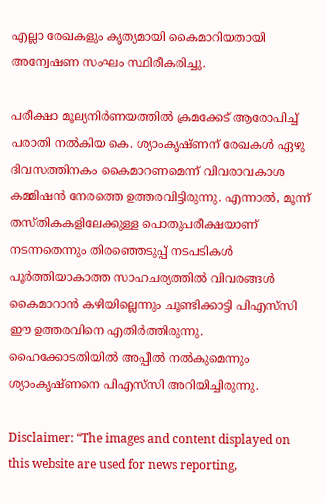എല്ലാ രേഖകളും കൃത്യമായി കൈമാറിയതായി അന്വേഷണ സംഘം സ്ഥിരീകരിച്ചു.

പരീക്ഷാ മൂല്യനിർണയത്തിൽ ക്രമക്കേട് ആരോപിച്ച് പരാതി നൽകിയ കെ. ശ്യാംകൃഷ്ണന് രേഖകൾ ഏഴു ദിവസത്തിനകം കൈമാറണമെന്ന് വിവരാവകാശ കമ്മിഷൻ നേരത്തെ ഉത്തരവിട്ടിരുന്നു. എന്നാൽ, മൂന്ന് തസ്തികകളിലേക്കുള്ള പൊതുപരീക്ഷയാണ് നടന്നതെന്നും തിരഞ്ഞെടുപ്പ് നടപടികൾ പൂർത്തിയാകാത്ത സാഹചര്യത്തിൽ വിവരങ്ങൾ കൈമാറാൻ കഴിയില്ലെന്നും ചൂണ്ടിക്കാട്ടി പിഎസ്‌സി ഈ ഉത്തരവിനെ എതിർത്തിരുന്നു. ഹൈക്കോടതിയിൽ അപ്പീൽ നൽകുമെന്നും ശ്യാംകൃഷ്ണനെ പിഎസ്‌സി അറിയിച്ചിരുന്നു.

Disclaimer: “The images and content displayed on this website are used for news reporting,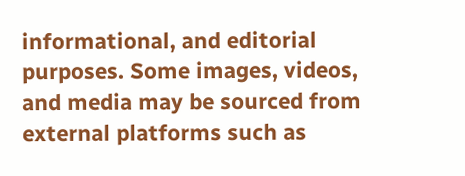informational, and editorial purposes. Some images, videos, and media may be sourced from external platforms such as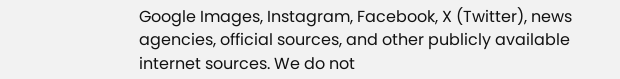Google Images, Instagram, Facebook, X (Twitter), news agencies, official sources, and other publicly available internet sources. We do not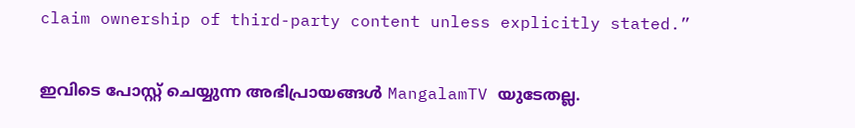claim ownership of third-party content unless explicitly stated.”

ഇവിടെ പോസ്റ്റ് ചെയ്യുന്ന അഭിപ്രായങ്ങൾ MangalamTV യുടേതല്ല.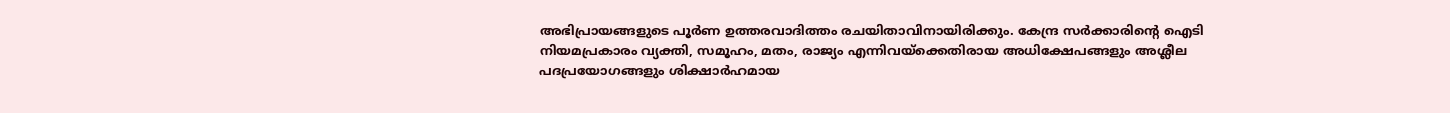അഭിപ്രായങ്ങളുടെ പൂർണ ഉത്തരവാദിത്തം രചയിതാവിനായിരിക്കും. കേന്ദ്ര സർക്കാരിന്റെ ഐടി നിയമപ്രകാരം വ്യക്തി, സമൂഹം, മതം, രാജ്യം എന്നിവയ്ക്കെതിരായ അധിക്ഷേപങ്ങളും അശ്ലീല പദപ്രയോഗങ്ങളും ശിക്ഷാർഹമായ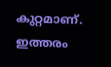കുറ്റമാണ്. ഇത്തരം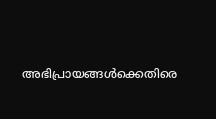അഭിപ്രായങ്ങൾക്കെതിരെ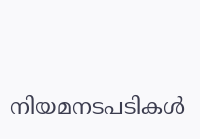നിയമനടപടികൾ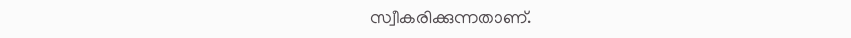സ്വീകരിക്കുന്നതാണ്.